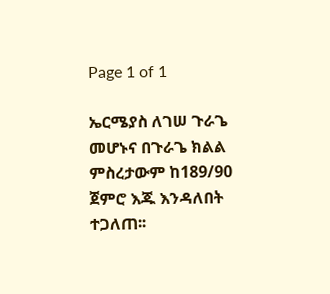Page 1 of 1

ኤርሜያስ ለገሠ ጉራጌ መሆኑና በጉራጌ ክልል ምስረታውም ከ189/90 ጀምሮ እጁ እንዳለበት ተጋለጠ፡፡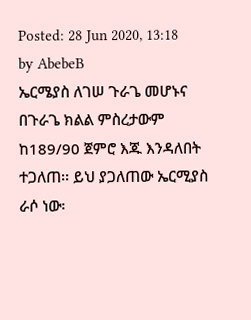Posted: 28 Jun 2020, 13:18
by AbebeB
ኤርሜያስ ለገሠ ጉራጌ መሆኑና በጉራጌ ክልል ምስረታውም ከ189/90 ጀምሮ እጁ እንዳለበት ተጋለጠ፡፡ ይህ ያጋለጠው ኤርሚያስ ራሶ ነው፡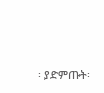፡ ያድምጡት፡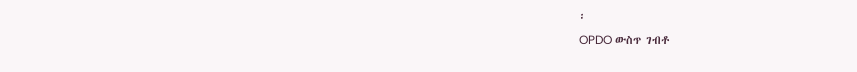፡
OPDO ውስጥ ገብቶ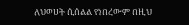ለህወሀት ሲሰልል የነበረውም በዚህ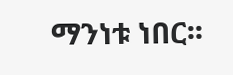ማንነቱ ነበር፡፡